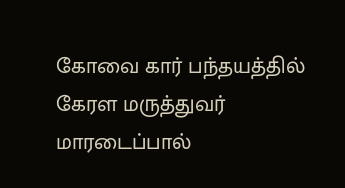கோவை கார் பந்தயத்தில் கேரள மருத்துவர் மாரடைப்பால்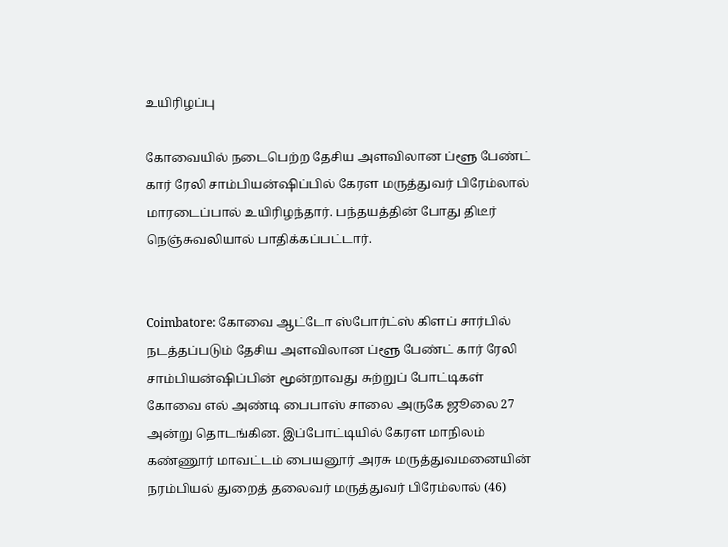உயிரிழப்பு

கோவையில் நடைபெற்ற தேசிய அளவிலான ப்ளூ பேண்ட் கார் ரேலி சாம்பியன்ஷிப்பில் கேரள மருத்துவர் பிரேம்லால் மாரடைப்பால் உயிரிழந்தார். பந்தயத்தின் போது திடீர் நெஞ்சுவலியால் பாதிக்கப்பட்டார்.


Coimbatore: கோவை ஆட்டோ ஸ்போர்ட்ஸ் கிளப் சார்பில் நடத்தப்படும் தேசிய அளவிலான ப்ளூ பேண்ட் கார் ரேலி சாம்பியன்ஷிப்பின் மூன்றாவது சுற்றுப் போட்டிகள் கோவை எல் அண்டி பைபாஸ் சாலை அருகே ஜூலை 27 அன்று தொடங்கின. இப்போட்டியில் கேரள மாநிலம் கண்ணூர் மாவட்டம் பையனூர் அரசு மருத்துவமனையின் நரம்பியல் துறைத் தலைவர் மருத்துவர் பிரேம்லால் (46)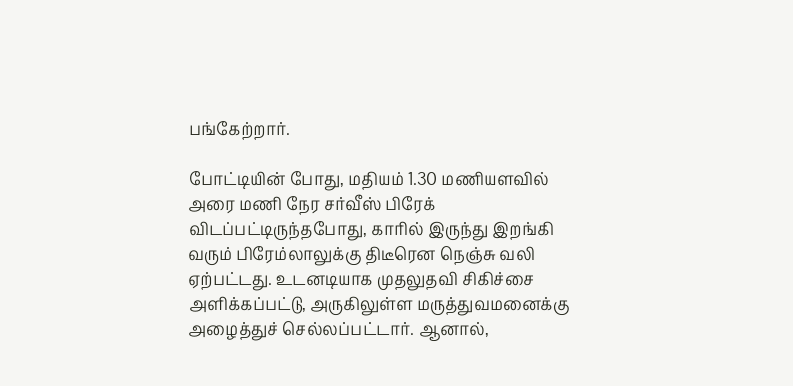பங்கேற்றார்.

போட்டியின் போது, மதியம் 1.30 மணியளவில் அரை மணி நேர சர்வீஸ் பிரேக் விடப்பட்டிருந்தபோது, காரில் இருந்து இறங்கி வரும் பிரேம்லாலுக்கு திடீரென நெஞ்சு வலி ஏற்பட்டது. உடனடியாக முதலுதவி சிகிச்சை அளிக்கப்பட்டு, அருகிலுள்ள மருத்துவமனைக்கு அழைத்துச் செல்லப்பட்டார். ஆனால்,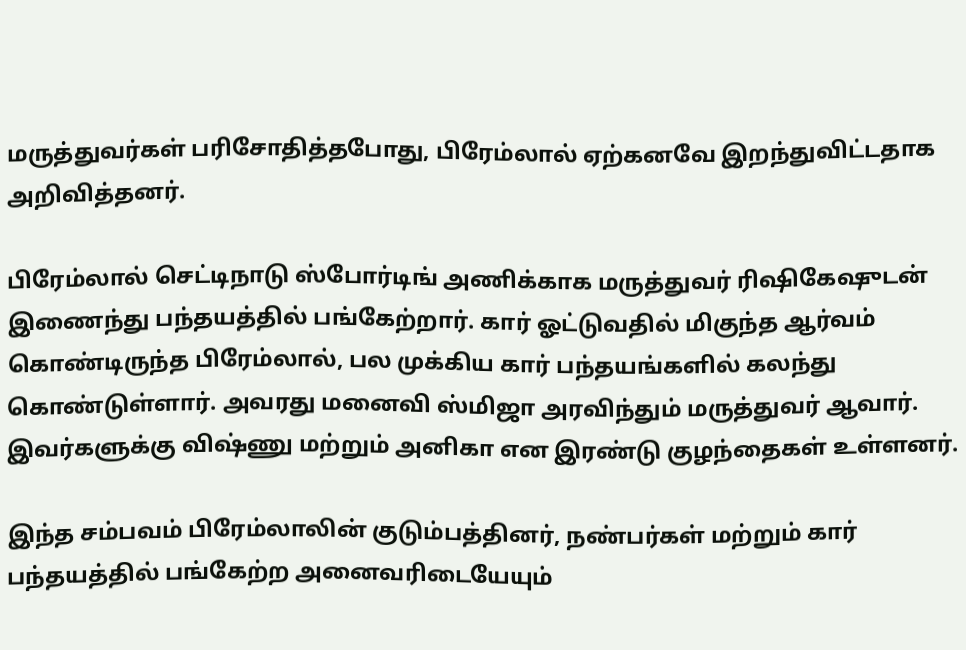மருத்துவர்கள் பரிசோதித்தபோது, பிரேம்லால் ஏற்கனவே இறந்துவிட்டதாக அறிவித்தனர்.

பிரேம்லால் செட்டிநாடு ஸ்போர்டிங் அணிக்காக மருத்துவர் ரிஷிகேஷுடன் இணைந்து பந்தயத்தில் பங்கேற்றார். கார் ஓட்டுவதில் மிகுந்த ஆர்வம் கொண்டிருந்த பிரேம்லால், பல முக்கிய கார் பந்தயங்களில் கலந்து கொண்டுள்ளார். அவரது மனைவி ஸ்மிஜா அரவிந்தும் மருத்துவர் ஆவார். இவர்களுக்கு விஷ்ணு மற்றும் அனிகா என இரண்டு குழந்தைகள் உள்ளனர்.

இந்த சம்பவம் பிரேம்லாலின் குடும்பத்தினர், நண்பர்கள் மற்றும் கார் பந்தயத்தில் பங்கேற்ற அனைவரிடையேயும்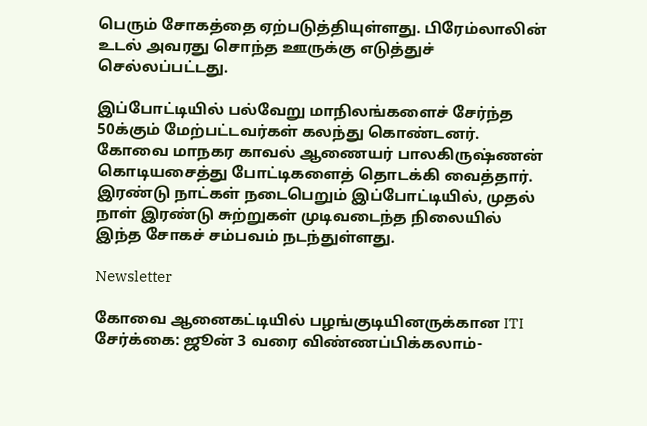பெரும் சோகத்தை ஏற்படுத்தியுள்ளது. பிரேம்லாலின் உடல் அவரது சொந்த ஊருக்கு எடுத்துச் செல்லப்பட்டது.

இப்போட்டியில் பல்வேறு மாநிலங்களைச் சேர்ந்த 50க்கும் மேற்பட்டவர்கள் கலந்து கொண்டனர். கோவை மாநகர காவல் ஆணையர் பாலகிருஷ்ணன் கொடியசைத்து போட்டிகளைத் தொடக்கி வைத்தார். இரண்டு நாட்கள் நடைபெறும் இப்போட்டியில், முதல் நாள் இரண்டு சுற்றுகள் முடிவடைந்த நிலையில் இந்த சோகச் சம்பவம் நடந்துள்ளது.

Newsletter

கோவை ஆனைகட்டியில் பழங்குடியினருக்கான ITI சேர்க்கை: ஜூன் 3 வரை விண்ணப்பிக்கலாம்-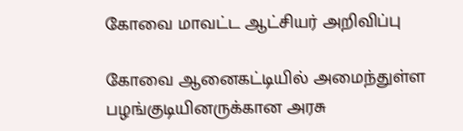கோவை மாவட்ட ஆட்சியர் அறிவிப்பு

கோவை ஆனைகட்டியில் அமைந்துள்ள பழங்குடியினருக்கான அரசு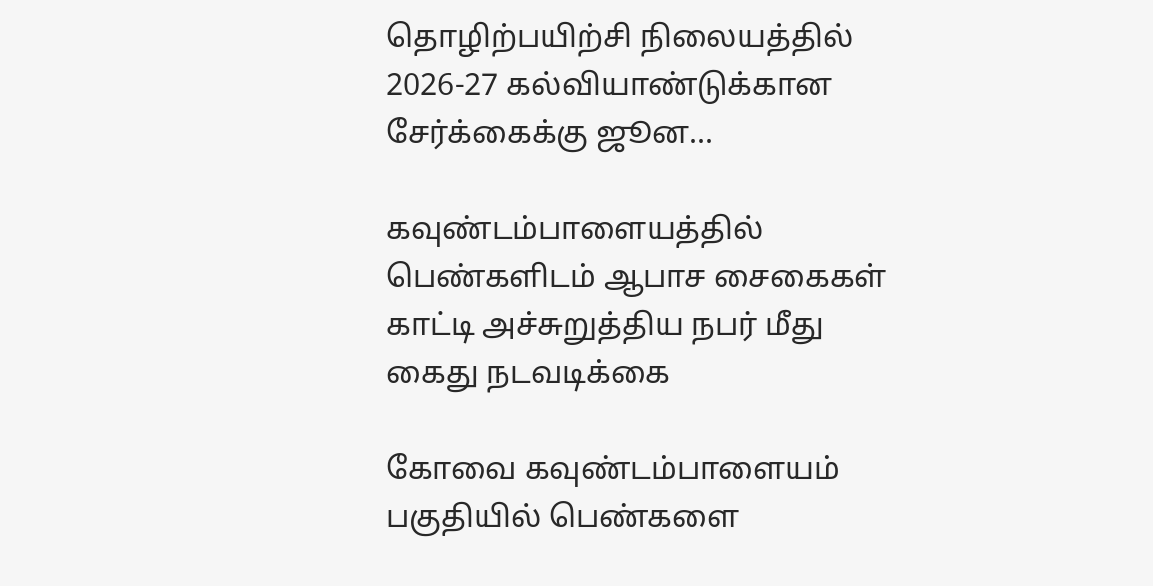தொழிற்பயிற்சி நிலையத்தில் 2026-27 கல்வியாண்டுக்கான சேர்க்கைக்கு ஜூன...

கவுண்டம்பாளையத்தில் பெண்களிடம் ஆபாச சைகைகள் காட்டி அச்சுறுத்திய நபர் மீது கைது நடவடிக்கை

கோவை கவுண்டம்பாளையம் பகுதியில் பெண்களை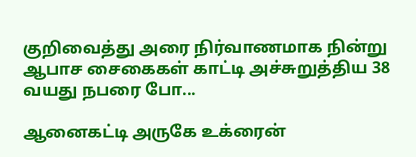குறிவைத்து அரை நிர்வாணமாக நின்று ஆபாச சைகைகள் காட்டி அச்சுறுத்திய 38 வயது நபரை போ...

ஆனைகட்டி அருகே உக்ரைன்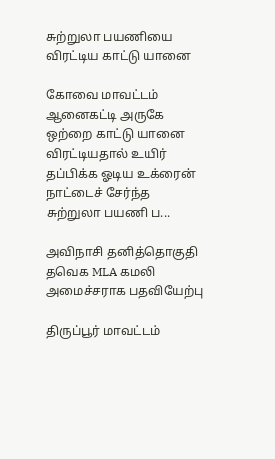சுற்றுலா பயணியை விரட்டிய காட்டு யானை

கோவை மாவட்டம் ஆனைகட்டி அருகே ஒற்றை காட்டு யானை விரட்டியதால் உயிர் தப்பிக்க ஓடிய உக்ரைன் நாட்டைச் சேர்ந்த சுற்றுலா பயணி ப...

அவிநாசி தனித்தொகுதி தவெக MLA கமலி அமைச்சராக பதவியேற்பு

திருப்பூர் மாவட்டம்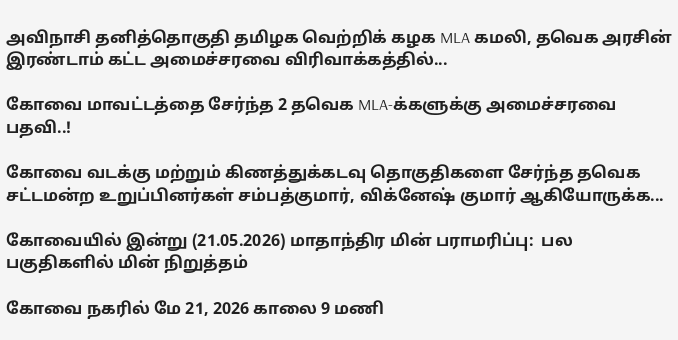அவிநாசி தனித்தொகுதி தமிழக வெற்றிக் கழக MLA கமலி, தவெக அரசின் இரண்டாம் கட்ட அமைச்சரவை விரிவாக்கத்தில்...

கோவை மாவட்டத்தை சேர்ந்த 2 தவெக MLA-க்களுக்கு அமைச்சரவை பதவி..!

கோவை வடக்கு மற்றும் கிணத்துக்கடவு தொகுதிகளை சேர்ந்த தவெக சட்டமன்ற உறுப்பினர்கள் சம்பத்குமார், விக்னேஷ் குமார் ஆகியோருக்க...

கோவையில் இன்று (21.05.2026) மாதாந்திர மின் பராமரிப்பு:  பல பகுதிகளில் மின் நிறுத்தம்

கோவை நகரில் மே 21, 2026 காலை 9 மணி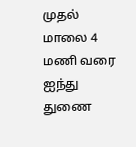முதல் மாலை 4 மணி வரை ஐந்து துணை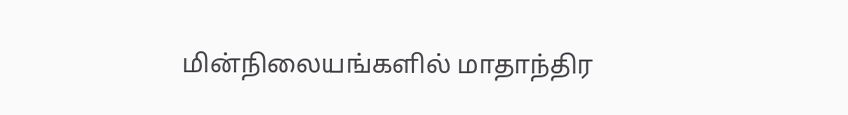மின்நிலையங்களில் மாதாந்திர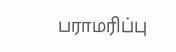பராமரிப்பு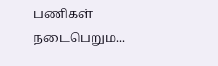பணிகள் நடைபெறும...